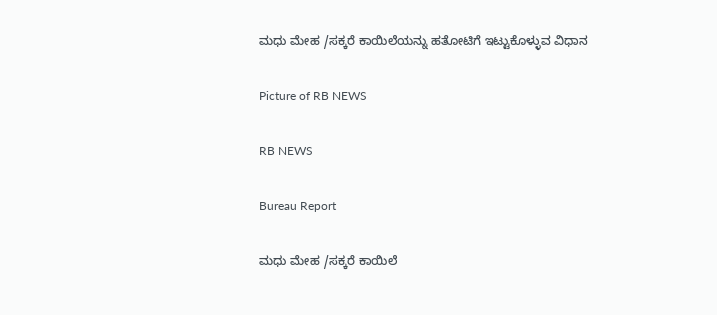ಮಧು ಮೇಹ /ಸಕ್ಕರೆ ಕಾಯಿಲೆಯನ್ನು ಹತೋಟಿಗೆ ಇಟ್ಟುಕೊಳ್ಳುವ ವಿಧಾನ

Picture of RB NEWS

RB NEWS

Bureau Report

ಮಧು ಮೇಹ /ಸಕ್ಕರೆ ಕಾಯಿಲೆ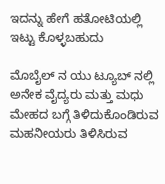ಇದನ್ನು ಹೇಗೆ ಹತೋಟಿಯಲ್ಲಿ ಇಟ್ಟು ಕೊಳ್ಳಬಹುದು

ಮೊಬೈಲ್ ನ ಯು ಟ್ಯೂಬ್ ನಲ್ಲಿ ಅನೇಕ ವೈದ್ಯರು ಮತ್ತು ಮಧು ಮೇಹದ ಬಗ್ಗೆ ತಿಳಿದುಕೊಂಡಿರುವ ಮಹನೀಯರು ತಿಳಿಸಿರುವ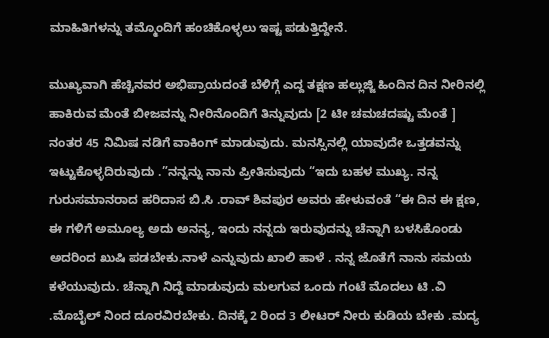ಮಾಹಿತಿಗಳನ್ನು ತಮ್ಮೊಂದಿಗೆ ಹಂಚಿಕೊಳ್ಳಲು ಇಷ್ಟ ಪಡುತ್ತಿದ್ದೇನೆ.

ಮುಖ್ಯವಾಗಿ ಹೆಚ್ಚಿನವರ ಅಭಿಪ್ರಾಯದಂತೆ ಬೆಳಿಗ್ಗೆ ಎದ್ದ ತಕ್ಷಣ ಹಲ್ಲುಜ್ಜಿ ಹಿಂದಿನ ದಿನ ನೀರಿನಲ್ಲಿ ಹಾಕಿರುವ ಮೆಂತೆ ಬೀಜವನ್ನು ನೀರಿನೊಂದಿಗೆ ತಿನ್ನುವುದು [2 ಟೀ ಚಮಚದಷ್ಟು ಮೆಂತೆ ] ನಂತರ 45 ನಿಮಿಷ ನಡಿಗೆ ವಾಕಿಂಗ್ ಮಾಡುವುದು. ಮನಸ್ಸಿನಲ್ಲಿ ಯಾವುದೇ ಒತ್ತಡವನ್ನು ಇಟ್ಟುಕೊಳ್ಳದಿರುವುದು .”ನನ್ನನ್ನು ನಾನು ಪ್ರೀತಿಸುವುದು “ಇದು ಬಹಳ ಮುಖ್ಯ. ನನ್ನ ಗುರುಸಮಾನರಾದ ಹರಿದಾಸ ಬಿ.ಸಿ .ರಾವ್‌ ಶಿವಪುರ ಅವರು ಹೇಳುವಂತೆ “ಈ ದಿನ ಈ ಕ್ಷಣ, ಈ ಗಳಿಗೆ ಅಮೂಲ್ಯ ಅದು ಅನನ್ಯ, ಇಂದು ನನ್ನದು ಇರುವುದನ್ನು ಚೆನ್ನಾಗಿ ಬಳಸಿಕೊಂಡು ಅದರಿಂದ ಖುಷಿ ಪಡಬೇಕು.ನಾಳೆ ಎನ್ನುವುದು ಖಾಲಿ ಹಾಳೆ . ನನ್ನ ಜೊತೆಗೆ ನಾನು ಸಮಯ ಕಳೆಯುವುದು. ಚೆನ್ನಾಗಿ ನಿದ್ದೆ ಮಾಡುವುದು ಮಲಗುವ ಒಂದು ಗಂಟೆ ಮೊದಲು ಟಿ .ವಿ .ಮೊಬೈಲ್ ನಿಂದ ದೂರವಿರಬೇಕು. ದಿನಕ್ಕೆ 2 ರಿಂದ 3 ಲೀಟರ್ ನೀರು ಕುಡಿಯ ಬೇಕು .ಮದ್ಯ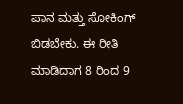ಪಾನ ಮತ್ತು ಸೋಕಿಂಗ್ ಬಿಡಬೇಕು. ಈ ರೀತಿ ಮಾಡಿದಾಗ 8 ರಿಂದ 9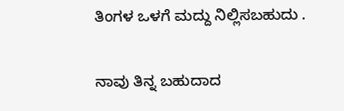ತಿಂಗಳ ಒಳಗೆ ಮದ್ದು ನಿಲ್ಲಿಸಬಹುದು .

ನಾವು ತಿನ್ನ ಬಹುದಾದ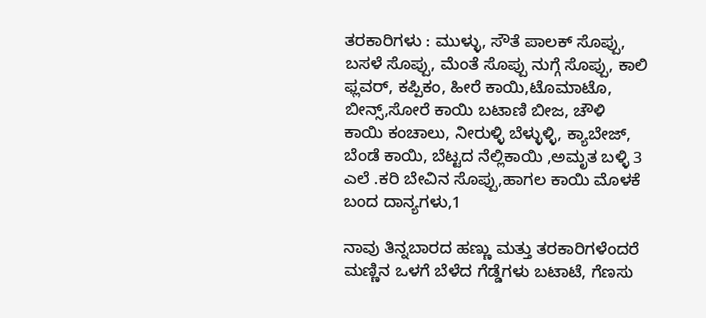ತರಕಾರಿಗಳು : ಮುಳ್ಳು, ಸೌತೆ ಪಾಲಕ್ ಸೊಪ್ಪು, ಬಸಳೆ ಸೊಪ್ಪು, ಮೆಂತೆ ಸೊಪ್ಪು ನುಗ್ಗೆ ಸೊಪ್ಪು, ಕಾಲಿ ಫ್ಲವರ್, ಕಪ್ಪಿಕಂ, ಹೀರೆ ಕಾಯಿ,ಟೊಮಾಟೊ, ಬೀನ್ಸ್,ಸೋರೆ ಕಾಯಿ ಬಟಾಣಿ ಬೀಜ, ಚೌಳಿ ಕಾಯಿ ಕಂಚಾಲು, ನೀರುಳ್ಳಿ ಬೆಳ್ಳುಳ್ಳಿ, ಕ್ಯಾಬೇಜ್, ಬೆಂಡೆ ಕಾಯಿ, ಬೆಟ್ಟದ ನೆಲ್ಲಿಕಾಯಿ ,ಅಮೃತ ಬಳ್ಳಿ 3 ಎಲೆ .ಕರಿ ಬೇವಿನ ಸೊಪ್ಪು,ಹಾಗಲ ಕಾಯಿ ಮೊಳಕೆ ಬಂದ ದಾನ್ಯಗಳು,1

ನಾವು ತಿನ್ನಬಾರದ ಹಣ್ಣು ಮತ್ತು ತರಕಾರಿಗಳೆಂದರೆ ಮಣ್ಣಿನ ಒಳಗೆ ಬೆಳೆದ ಗೆಡ್ಡೆಗಳು ಬಟಾಟೆ, ಗೆಣಸು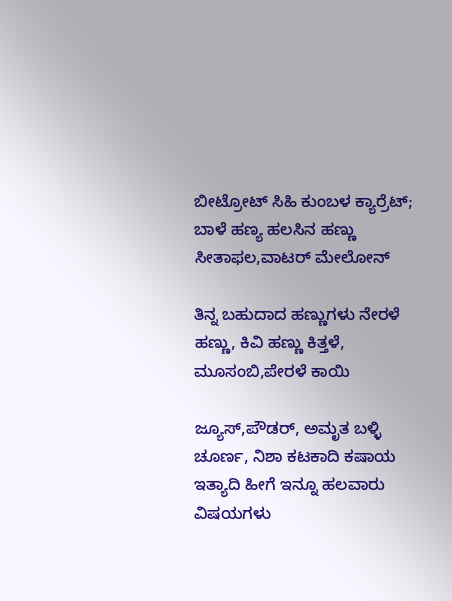ಬೀಟ್ರೋಟ್ ಸಿಹಿ ಕುಂಬಳ ಕ್ಯಾರ್ರೆಟ್; ಬಾಳೆ ಹಣ್ಯ ಹಲಸಿನ ಹಣ್ಣು ಸೀತಾಫಲ,ವಾಟರ್ ಮೇಲೋನ್

ತಿನ್ನ ಬಹುದಾದ ಹಣ್ಣುಗಳು ನೇರಳೆ ಹಣ್ಣು, ಕಿವಿ ಹಣ್ಣು ಕಿತ್ತಳೆ, ಮೂಸಂಬಿ,ಪೇರಳೆ ಕಾಯಿ

ಜ್ಯೂಸ್,ಪೌಡರ್, ಅಮೃತ ಬಳ್ಳಿ ಚೂರ್ಣ, ನಿಶಾ ಕಟಕಾದಿ ಕಷಾಯ ಇತ್ಯಾದಿ ಹೀಗೆ ಇನ್ನೂ ಹಲವಾರು ವಿಷಯಗಳು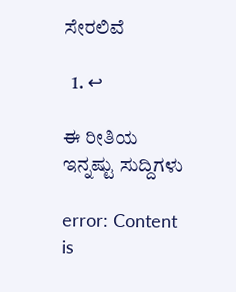ಸೇರಲಿವೆ

  1. ↩

ಈ ರೀತಿಯ ಇನ್ನಷ್ಟು ಸುದ್ದಿಗಳು

error: Content is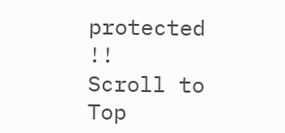protected !!
Scroll to Top